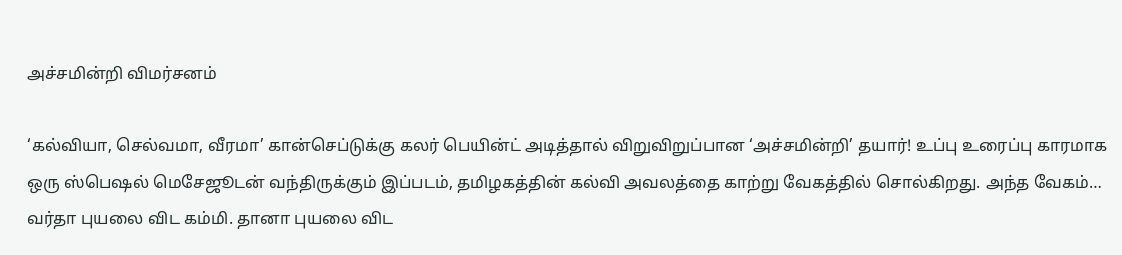அச்சமின்றி விமர்சனம்

‘கல்வியா, செல்வமா, வீரமா’ கான்செப்டுக்கு கலர் பெயின்ட் அடித்தால் விறுவிறுப்பான ‘அச்சமின்றி’ தயார்! உப்பு உரைப்பு காரமாக ஒரு ஸ்பெஷல் மெசேஜூடன் வந்திருக்கும் இப்படம், தமிழகத்தின் கல்வி அவலத்தை காற்று வேகத்தில் சொல்கிறது. அந்த வேகம்… வர்தா புயலை விட கம்மி. தானா புயலை விட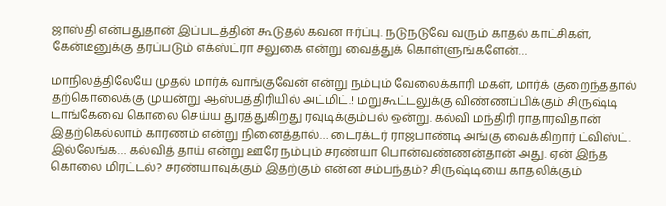ஜாஸ்தி என்பதுதான் இப்படத்தின் கூடுதல் கவன ஈர்ப்பு. நடுநடுவே வரும் காதல் காட்சிகள், கேன்டீனுக்கு தரப்படும் எக்ஸ்ட்ரா சலுகை என்று வைத்துக் கொள்ளுங்களேன்…

மாநிலத்திலேயே முதல் மார்க் வாங்குவேன் என்று நம்பும் வேலைக்காரி மகள், மார்க் குறைந்ததால் தற்கொலைக்கு முயன்று ஆஸ்பத்திரியில் அட்மிட்.! மறுகூட்டலுக்கு விண்ணப்பிக்கும் சிருஷ்டி டாங்கேவை கொலை செய்ய துரத்துகிறது ரவுடிக்கும்பல் ஒன்று. கல்வி மந்திரி ராதாரவிதான் இதற்கெல்லாம் காரணம் என்று நினைத்தால்… டைரக்டர் ராஜபாண்டி அங்கு வைக்கிறார் ட்விஸ்ட். இல்லேங்க… கல்வித் தாய் என்று ஊரே நம்பும் சரண்யா பொன்வண்ணன்தான் அது. ஏன் இந்த கொலை மிரட்டல்? சரண்யாவுக்கும் இதற்கும் என்ன சம்பந்தம்? சிருஷ்டியை காதலிக்கும்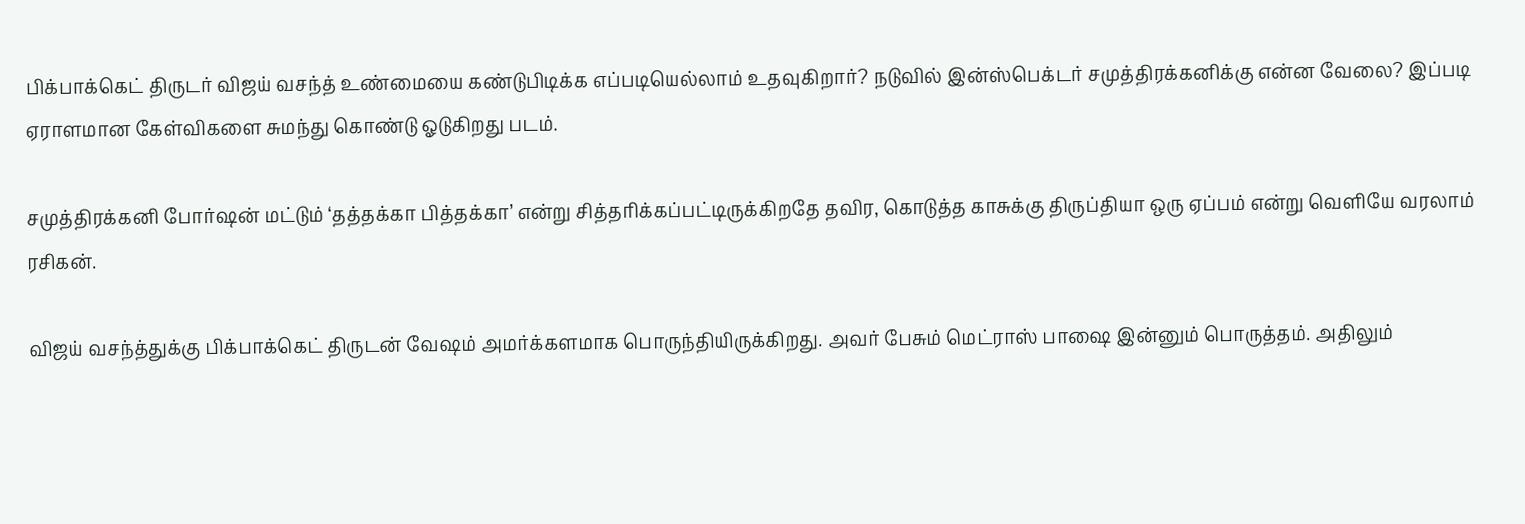பிக்பாக்கெட் திருடர் விஜய் வசந்த் உண்மையை கண்டுபிடிக்க எப்படியெல்லாம் உதவுகிறார்? நடுவில் இன்ஸ்பெக்டர் சமுத்திரக்கனிக்கு என்ன வேலை? இப்படி ஏராளமான கேள்விகளை சுமந்து கொண்டு ஓடுகிறது படம்.

சமுத்திரக்கனி போர்ஷன் மட்டும் ‘தத்தக்கா பித்தக்கா’ என்று சித்தரிக்கப்பட்டிருக்கிறதே தவிர, கொடுத்த காசுக்கு திருப்தியா ஒரு ஏப்பம் என்று வெளியே வரலாம் ரசிகன்.

விஜய் வசந்த்துக்கு பிக்பாக்கெட் திருடன் வேஷம் அமர்க்களமாக பொருந்தியிருக்கிறது. அவர் பேசும் மெட்ராஸ் பாஷை இன்னும் பொருத்தம். அதிலும்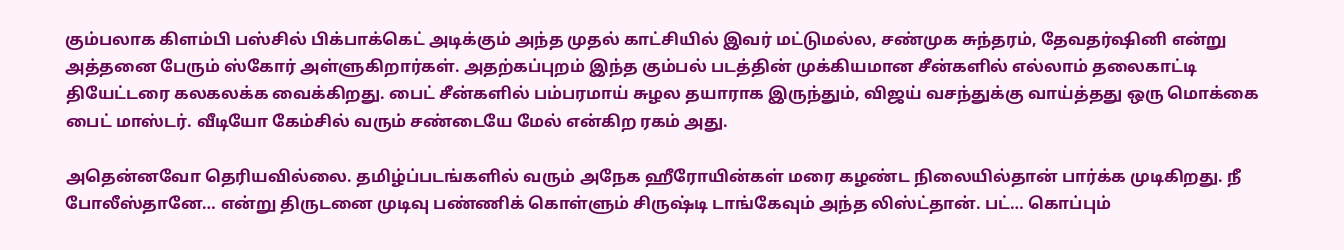கும்பலாக கிளம்பி பஸ்சில் பிக்பாக்கெட் அடிக்கும் அந்த முதல் காட்சியில் இவர் மட்டுமல்ல, சண்முக சுந்தரம், தேவதர்ஷினி என்று அத்தனை பேரும் ஸ்கோர் அள்ளுகிறார்கள். அதற்கப்புறம் இந்த கும்பல் படத்தின் முக்கியமான சீன்களில் எல்லாம் தலைகாட்டி தியேட்டரை கலகலக்க வைக்கிறது. பைட் சீன்களில் பம்பரமாய் சுழல தயாராக இருந்தும், விஜய் வசந்துக்கு வாய்த்தது ஒரு மொக்கை பைட் மாஸ்டர். வீடியோ கேம்சில் வரும் சண்டையே மேல் என்கிற ரகம் அது.

அதென்னவோ தெரியவில்லை. தமிழ்ப்படங்களில் வரும் அநேக ஹீரோயின்கள் மரை கழண்ட நிலையில்தான் பார்க்க முடிகிறது. நீ போலீஸ்தானே… என்று திருடனை முடிவு பண்ணிக் கொள்ளும் சிருஷ்டி டாங்கேவும் அந்த லிஸ்ட்தான். பட்… கொப்பும்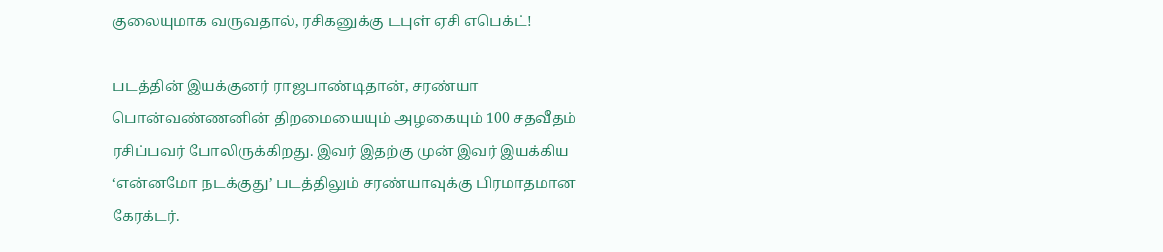குலையுமாக வருவதால், ரசிகனுக்கு டபுள் ஏசி எபெக்ட்!

படத்தின் இயக்குனர் ராஜபாண்டிதான், சரண்யா பொன்வண்ணனின் திறமையையும் அழகையும் 100 சதவீதம் ரசிப்பவர் போலிருக்கிறது. இவர் இதற்கு முன் இவர் இயக்கிய ‘என்னமோ நடக்குது’ படத்திலும் சரண்யாவுக்கு பிரமாதமான கேரக்டர்.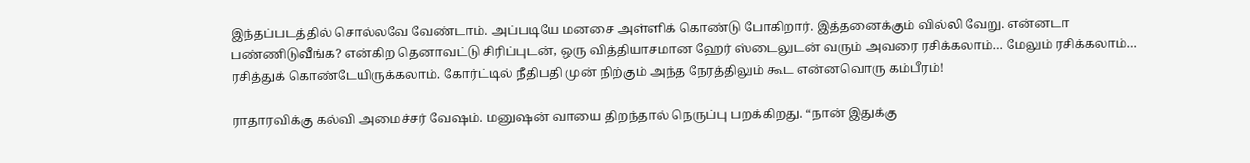இந்தப்படத்தில் சொல்லவே வேண்டாம். அப்படியே மனசை அள்ளிக் கொண்டு போகிறார். இத்தனைக்கும் வில்லி வேறு. என்னடா பண்ணிடுவீங்க? என்கிற தெனாவட்டு சிரிப்புடன், ஒரு வித்தியாசமான ஹேர் ஸ்டைலுடன் வரும் அவரை ரசிக்கலாம்… மேலும் ரசிக்கலாம்… ரசித்துக் கொண்டேயிருக்கலாம். கோர்ட்டில் நீதிபதி முன் நிற்கும் அந்த நேரத்திலும் கூட என்னவொரு கம்பீரம்!

ராதாரவிக்கு கல்வி அமைச்சர் வேஷம். மனுஷன் வாயை திறந்தால் நெருப்பு பறக்கிறது. “நான் இதுக்கு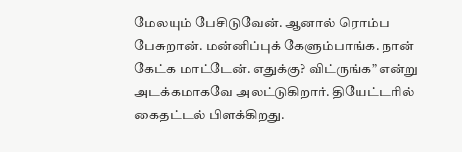மேலயும் பேசிடுவேன். ஆனால் ரொம்ப பேசுறான். மன்னிப்புக் கேளும்பாங்க. நான் கேட்க மாட்டேன். எதுக்கு? விட்ருங்க” என்று அடக்கமாகவே அலட்டுகிறார். தியேட்டரில் கைதட்டல் பிளக்கிறது.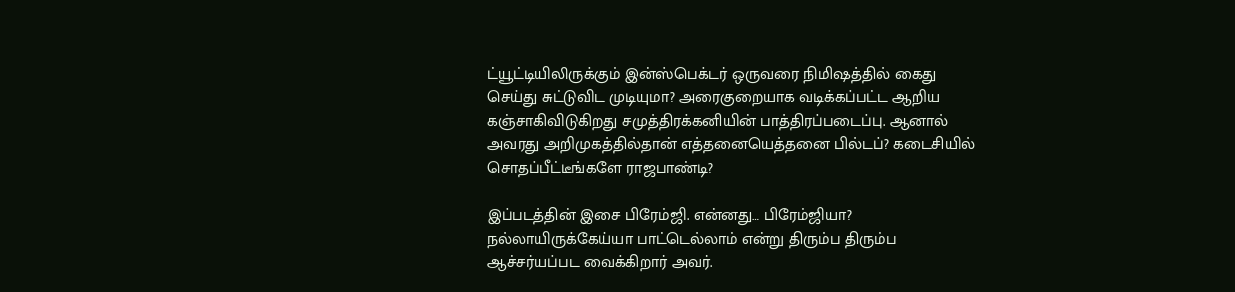ட்யூட்டியிலிருக்கும் இன்ஸ்பெக்டர் ஒருவரை நிமிஷத்தில் கைது செய்து சுட்டுவிட முடியுமா? அரைகுறையாக வடிக்கப்பட்ட ஆறிய கஞ்சாகிவிடுகிறது சமுத்திரக்கனியின் பாத்திரப்படைப்பு. ஆனால் அவரது அறிமுகத்தில்தான் எத்தனையெத்தனை பில்டப்? கடைசியில் சொதப்பீட்டீங்களே ராஜபாண்டி?

இப்படத்தின் இசை பிரேம்ஜி. என்னது… பிரேம்ஜியா? நல்லாயிருக்கேய்யா பாட்டெல்லாம் என்று திரும்ப திரும்ப ஆச்சர்யப்பட வைக்கிறார் அவர்.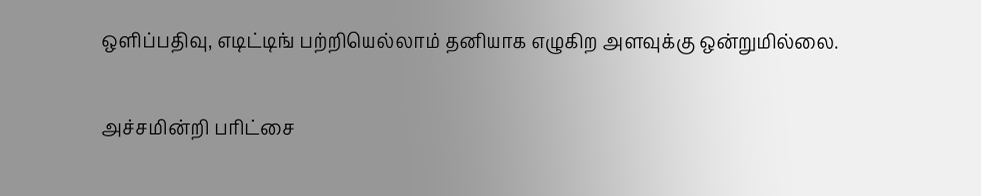ஒளிப்பதிவு, எடிட்டிங் பற்றியெல்லாம் தனியாக எழுகிற அளவுக்கு ஒன்றுமில்லை.

அச்சமின்றி பரிட்சை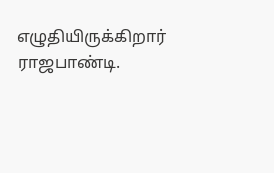எழுதியிருக்கிறார் ராஜபாண்டி.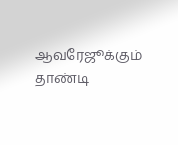ஆவரேஜூக்கும் தாண்டி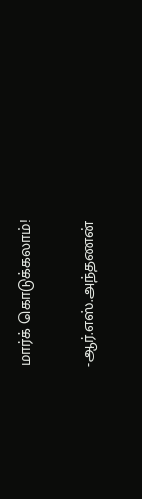மார்க் கொடுக்கலாம்!

-ஆர்.எஸ்.அந்தணன்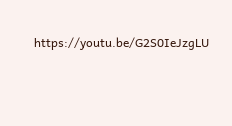https://youtu.be/G2S0IeJzgLU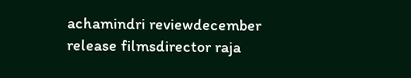achamindri reviewdecember release filmsdirector raja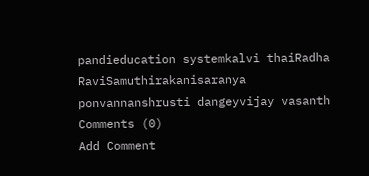pandieducation systemkalvi thaiRadha RaviSamuthirakanisaranya ponvannanshrusti dangeyvijay vasanth
Comments (0)
Add Comment